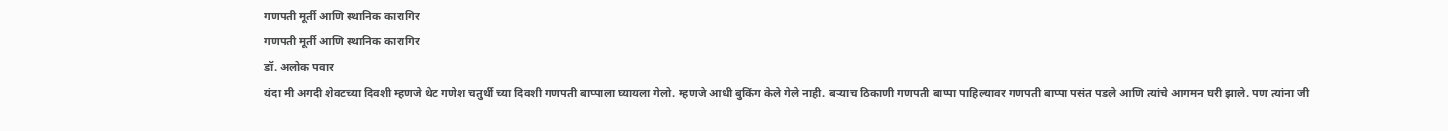गणपती मूर्ती आणि स्थानिक कारागिर
गणपती मूर्ती आणि स्थानिक कारागिर
डॉ. अलोक पवार
यंदा मी अगदी शेवटच्या दिवशी म्हणजे थेट गणेश चतुर्थी च्या दिवशी गणपती बाप्पाला घ्यायला गेलो. म्हणजे आधी बुकिंग केले गेले नाही. बऱ्याच ठिकाणी गणपती बाप्पा पाहिल्यावर गणपती बाप्पा पसंत पडले आणि त्यांचे आगमन घरी झाले. पण त्यांना जी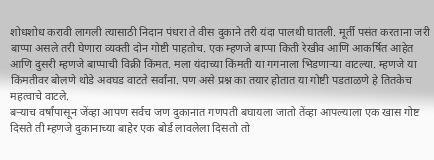शोधशोध करावी लागली त्यासाठी निदान पंधरा ते वीस दुकाने तरी यंदा पालथी घातली. मूर्ती पसंत करताना जरी बाप्पा असले तरी घेणारा व्यक्ती दोन गोष्टी पाहतोच. एक म्हणजे बाप्पा किती रेखीव आणि आकर्षित आहेत आणि दुसरी म्हणजे बाप्पाची विक्री किंमत. मला यंदाच्या किंमती या गगनाला भिडणाऱ्या वाटल्या. म्हणजे या किंमतीवर बोलणे थोडे अवघड वाटते सर्वांना. पण असे प्रश्न का तयार होतात या गोष्टी पडताळणे हे तितकेच महत्वाचे वाटले.
बऱ्याच वर्षांपासून जेंव्हा आपण सर्वच जण दुकानात गणपती बघायला जातो तेंव्हा आपल्याला एक खास गोष्ट दिसते ती म्हणजे दुकानाच्या बाहेर एक बोर्ड लावलेला दिसतो तो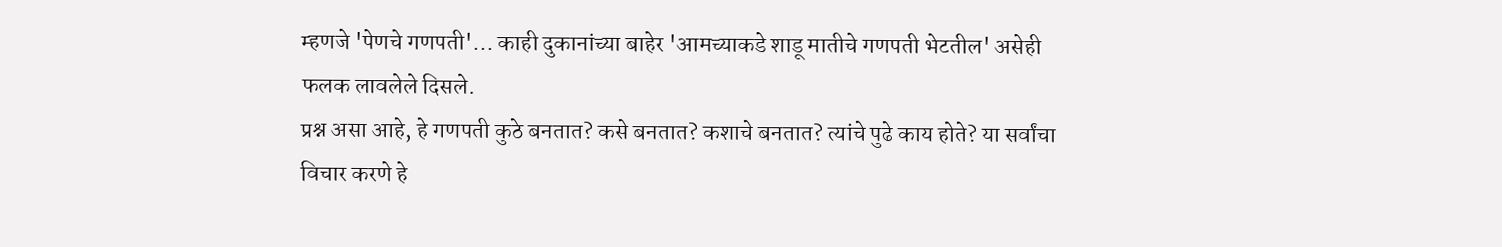म्हणजे 'पेणचे गणपती'... काही दुकानांच्या बाहेर 'आमच्याकडे शाडू मातीचे गणपती भेटतील' असेही फलक लावलेले दिसले.
प्रश्न असा आहे, हे गणपती कुठे बनतात? कसे बनतात? कशाचे बनतात? त्यांचे पुढे काय होते? या सर्वांचा विचार करणे हे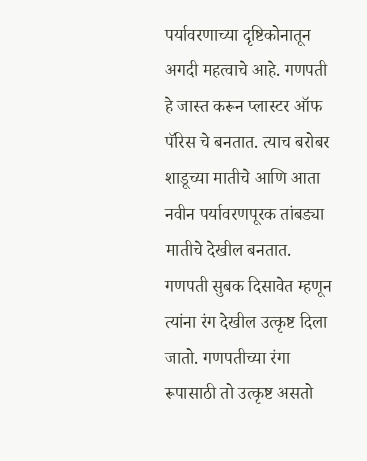पर्यावरणाच्या दृष्टिकोनातून अगदी महत्वाचे आहे. गणपती हे जास्त करून प्लास्टर ऑफ पॅरिस चे बनतात. त्याच बरोबर शाडूच्या मातीचे आणि आता नवीन पर्यावरणपूरक तांबड्या मातीचे देखील बनतात. गणपती सुबक दिसावेत म्हणून त्यांना रंग देखील उत्कृष्ट दिला जातो. गणपतीच्या रंगा रूपासाठी तो उत्कृष्ट असतो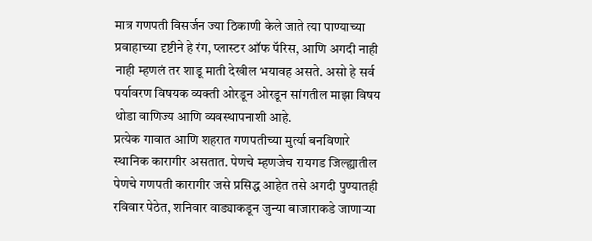मात्र गणपती विसर्जन ज्या ठिकाणी केले जाते त्या पाण्याच्या प्रवाहाच्या दृष्टीने हे रंग, प्लास्टर ऑफ पॅरिस, आणि अगदी नाही नाही म्हणलं तर शाडू माती देखील भयावह असते. असो हे सर्व पर्यावरण विषयक व्यक्ती ओरडून ओरडून सांगतील माझा विषय थोडा वाणिज्य आणि व्यवस्थापनाशी आहे.
प्रत्येक गावात आणि शहरात गणपतीच्या मुर्त्या बनविणारे स्थानिक कारागीर असतात. पेणचे म्हणजेच रायगड जिल्ह्यातील पेणचे गणपती कारागीर जसे प्रसिद्ध आहेत तसे अगदी पुण्यातही रविवार पेठेत, शनिवार वाड्याकडून जुन्या बाजाराकडे जाणाऱ्या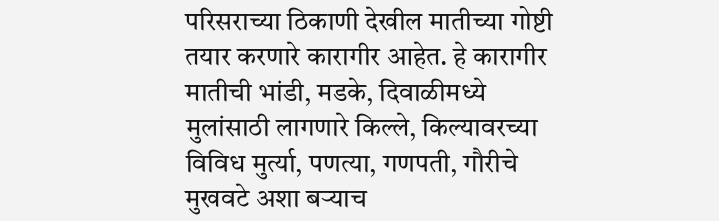परिसराच्या ठिकाणी देखील मातीच्या गोष्टी तयार करणारे कारागीर आहेत. हे कारागीर मातीची भांडी, मडके, दिवाळीमध्ये मुलांसाठी लागणारे किल्ले, किल्यावरच्या विविध मुर्त्या, पणत्या, गणपती, गौरीचे मुखवटे अशा बऱ्याच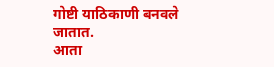गोष्टी याठिकाणी बनवले जातात.
आता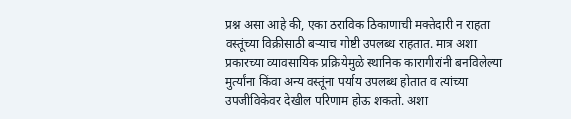प्रश्न असा आहे की, एका ठराविक ठिकाणाची मक्तेदारी न राहता वस्तूंच्या विक्रीसाठी बऱ्याच गोष्टी उपलब्ध राहतात. मात्र अशा प्रकारच्या व्यावसायिक प्रक्रियेमुळे स्थानिक कारागीरांनी बनविलेल्या मुर्त्यांना किंवा अन्य वस्तूंना पर्याय उपलब्ध होतात व त्यांच्या उपजीविकेवर देखील परिणाम होऊ शकतो. अशा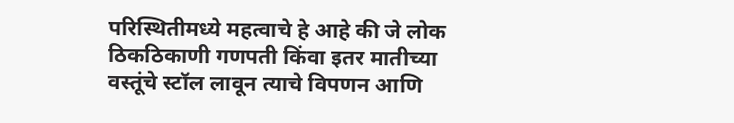परिस्थितीमध्ये महत्वाचे हे आहे की जे लोक ठिकठिकाणी गणपती किंवा इतर मातीच्या वस्तूंचे स्टॉल लावून त्याचे विपणन आणि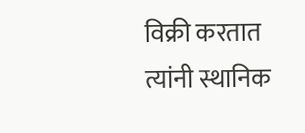विक्री करतात त्यांनी स्थानिक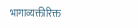भागाव्यक्तीरिक्त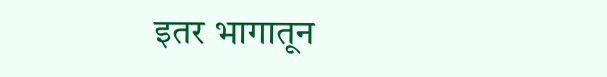इतर भागातून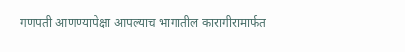गणपती आणण्यापेक्षा आपल्याच भागातील कारागीरामार्फत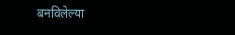बनविलेल्या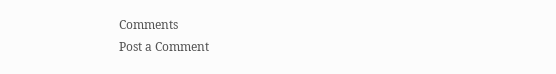Comments
Post a Comment